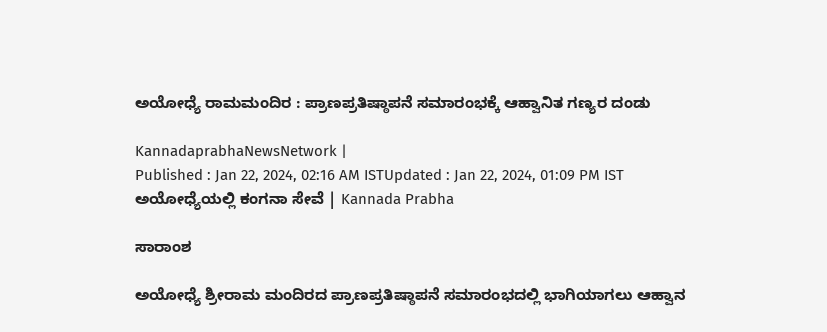ಅಯೋಧ್ಯೆ ರಾಮಮಂದಿರ : ಪ್ರಾಣಪ್ರತಿಷ್ಠಾಪನೆ ಸಮಾರಂಭಕ್ಕೆ ಆಹ್ವಾನಿತ ಗಣ್ಯರ ದಂಡು

KannadaprabhaNewsNetwork |
Published : Jan 22, 2024, 02:16 AM ISTUpdated : Jan 22, 2024, 01:09 PM IST
ಅಯೋಧ್ಯೆಯಲ್ಲಿ ಕಂಗನಾ ಸೇವೆ | Kannada Prabha

ಸಾರಾಂಶ

ಅಯೋಧ್ಯೆ ಶ್ರೀರಾಮ ಮಂದಿರದ ಪ್ರಾಣಪ್ರತಿಷ್ಠಾಪನೆ ಸಮಾರಂಭದಲ್ಲಿ ಭಾಗಿಯಾಗಲು ಆಹ್ವಾನ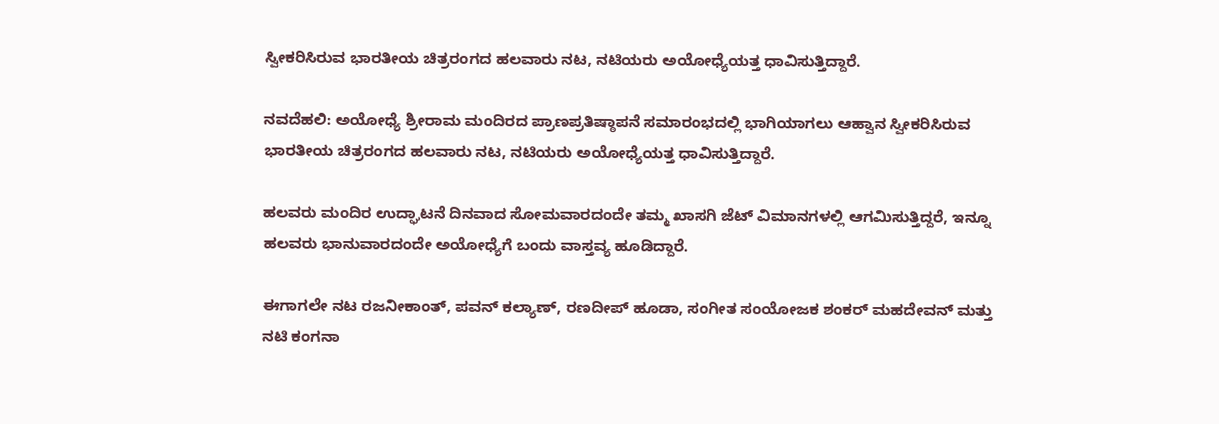ಸ್ವೀಕರಿಸಿರುವ ಭಾರತೀಯ ಚಿತ್ರರಂಗದ ಹಲವಾರು ನಟ, ನಟಿಯರು ಅಯೋಧ್ಯೆಯತ್ತ ಧಾವಿಸುತ್ತಿದ್ದಾರೆ.

ನವದೆಹಲಿ: ಅಯೋಧ್ಯೆ ಶ್ರೀರಾಮ ಮಂದಿರದ ಪ್ರಾಣಪ್ರತಿಷ್ಠಾಪನೆ ಸಮಾರಂಭದಲ್ಲಿ ಭಾಗಿಯಾಗಲು ಆಹ್ವಾನ ಸ್ವೀಕರಿಸಿರುವ ಭಾರತೀಯ ಚಿತ್ರರಂಗದ ಹಲವಾರು ನಟ, ನಟಿಯರು ಅಯೋಧ್ಯೆಯತ್ತ ಧಾವಿಸುತ್ತಿದ್ದಾರೆ.

ಹಲವರು ಮಂದಿರ ಉದ್ಘಾಟನೆ ದಿನವಾದ ಸೋಮವಾರದಂದೇ ತಮ್ಮ ಖಾಸಗಿ ಜೆಟ್‌ ವಿಮಾನಗಳಲ್ಲಿ ಆಗಮಿಸುತ್ತಿದ್ದರೆ, ಇನ್ನೂ ಹಲವರು ಭಾನುವಾರದಂದೇ ಅಯೋಧ್ಯೆಗೆ ಬಂದು ವಾಸ್ತವ್ಯ ಹೂಡಿದ್ದಾರೆ.

ಈಗಾಗಲೇ ನಟ ರಜನೀಕಾಂತ್‌, ಪವನ್‌ ಕಲ್ಯಾಣ್‌, ರಣದೀಪ್‌ ಹೂಡಾ, ಸಂಗೀತ ಸಂಯೋಜಕ ಶಂಕರ್‌ ಮಹದೇವನ್‌ ಮತ್ತು ನಟಿ ಕಂಗನಾ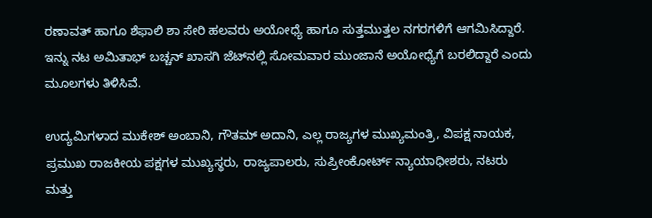ರಣಾವತ್‌ ಹಾಗೂ ಶೆಫಾಲಿ ಶಾ ಸೇರಿ ಹಲವರು ಅಯೋಧ್ಯೆ ಹಾಗೂ ಸುತ್ತಮುತ್ತಲ ನಗರಗಳಿಗೆ ಆಗಮಿಸಿದ್ದಾರೆ. ಇನ್ನು ನಟ ಅಮಿತಾಭ್‌ ಬಚ್ಚನ್ ಖಾಸಗಿ ಜೆಟ್‌ನಲ್ಲಿ ಸೋಮವಾರ ಮುಂಜಾನೆ ಅಯೋಧ್ಯೆಗೆ ಬರಲಿದ್ದಾರೆ ಎಂದು ಮೂಲಗಳು ತಿಳಿಸಿವೆ.

ಉದ್ಯಮಿಗಳಾದ ಮುಕೇಶ್‌ ಅಂಬಾನಿ, ಗೌತಮ್ ಅದಾನಿ, ಎಲ್ಲ ರಾಜ್ಯಗಳ ಮುಖ್ಯಮಂತ್ರಿ, ವಿಪಕ್ಷ ನಾಯಕ, ಪ್ರಮುಖ ರಾಜಕೀಯ ಪಕ್ಷಗಳ ಮುಖ್ಯಸ್ಥರು, ರಾಜ್ಯಪಾಲರು, ಸುಪ್ರೀಂಕೋರ್ಟ್ ನ್ಯಾಯಾಧೀಶರು, ನಟರು ಮತ್ತು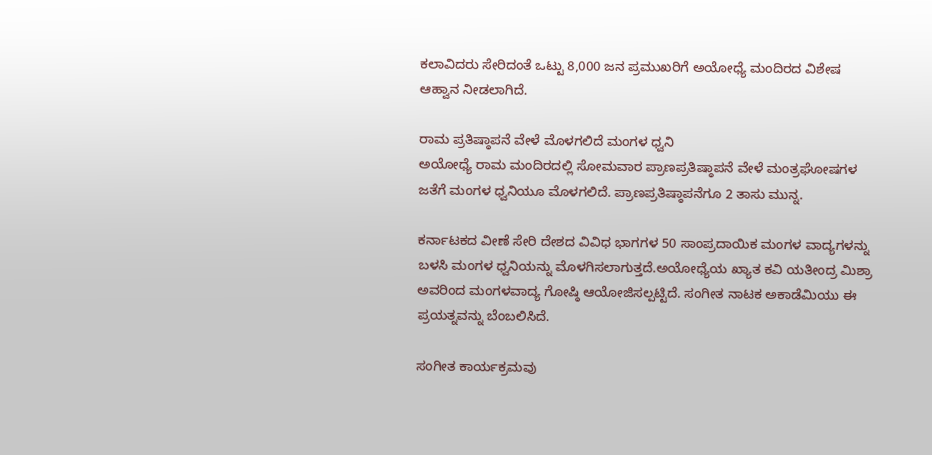ಕಲಾವಿದರು ಸೇರಿದಂತೆ ಒಟ್ಟು 8,000 ಜನ ಪ್ರಮುಖರಿಗೆ ಅಯೋಧ್ಯೆ ಮಂದಿರದ ವಿಶೇಷ ಆಹ್ವಾನ ನೀಡಲಾಗಿದೆ.

ರಾಮ ಪ್ರತಿಷ್ಠಾಪನೆ ವೇಳೆ ಮೊಳಗಲಿದೆ ಮಂಗಳ ಧ್ವನಿ
ಅಯೋಧ್ಯೆ ರಾಮ ಮಂದಿರದಲ್ಲಿ ಸೋಮವಾರ ಪ್ರಾಣಪ್ರತಿಷ್ಠಾಪನೆ ವೇಳೆ ಮಂತ್ರಘೋಷಗಳ ಜತೆಗೆ ಮಂಗಳ ಧ್ವನಿಯೂ ಮೊಳಗಲಿದೆ. ಪ್ರಾಣಪ್ರತಿಷ್ಠಾಪನೆಗೂ 2 ತಾಸು ಮುನ್ನ.

ಕರ್ನಾಟಕದ ವೀಣೆ ಸೇರಿ ದೇಶದ ವಿವಿಧ ಭಾಗಗಳ 50 ಸಾಂಪ್ರದಾಯಿಕ ಮಂಗಳ ವಾದ್ಯಗಳನ್ನು ಬಳಸಿ ಮಂಗಳ ಧ್ವನಿಯನ್ನು ಮೊಳಗಿಸಲಾಗುತ್ತದೆ.ಅಯೋಧ್ಯೆಯ ಖ್ಯಾತ ಕವಿ ಯತೀಂದ್ರ ಮಿಶ್ರಾ ಅವರಿಂದ ಮಂಗಳವಾದ್ಯ ಗೋಷ್ಠಿ ಆಯೋಜಿಸಲ್ಪಟ್ಟಿದೆ. ಸಂಗೀತ ನಾಟಕ ಅಕಾಡೆಮಿಯು ಈ ಪ್ರಯತ್ನವನ್ನು ಬೆಂಬಲಿಸಿದೆ.

ಸಂಗೀತ ಕಾರ್ಯಕ್ರಮವು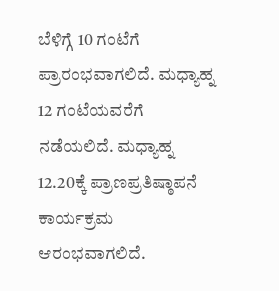ಬೆಳಿಗ್ಗೆ 10 ಗಂಟೆಗೆ ಪ್ರಾರಂಭವಾಗಲಿದೆ. ಮಧ್ಯಾಹ್ನ 12 ಗಂಟೆಯವರೆಗೆ ನಡೆಯಲಿದೆ. ಮಧ್ಯಾಹ್ನ 12.20ಕ್ಕೆ ಪ್ರಾಣಪ್ರತಿಷ್ಠಾಪನೆ ಕಾರ್ಯಕ್ರಮ ಆರಂಭವಾಗಲಿದೆ.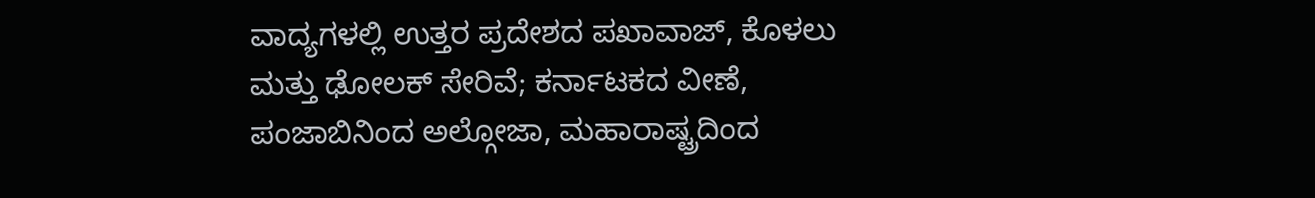ವಾದ್ಯಗಳಲ್ಲಿ ಉತ್ತರ ಪ್ರದೇಶದ ಪಖಾವಾಜ್, ಕೊಳಲು ಮತ್ತು ಢೋಲಕ್ ಸೇರಿವೆ; ಕರ್ನಾಟಕದ ವೀಣೆ, ಪಂಜಾಬಿನಿಂದ ಅಲ್ಗೋಜಾ, ಮಹಾರಾಷ್ಟ್ರದಿಂದ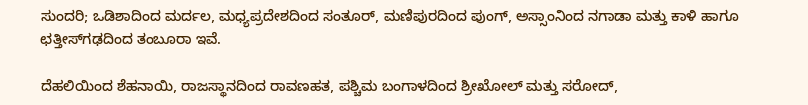ಸುಂದರಿ; ಒಡಿಶಾದಿಂದ ಮರ್ದಲ, ಮಧ್ಯಪ್ರದೇಶದಿಂದ ಸಂತೂರ್, ಮಣಿಪುರದಿಂದ ಪುಂಗ್, ಅಸ್ಸಾಂನಿಂದ ನಗಾಡಾ ಮತ್ತು ಕಾಳಿ ಹಾಗೂ ಛತ್ತೀಸ್‌ಗಢದಿಂದ ತಂಬೂರಾ ಇವೆ.

ದೆಹಲಿಯಿಂದ ಶೆಹನಾಯಿ, ರಾಜಸ್ಥಾನದಿಂದ ರಾವಣಹತ, ಪಶ್ಚಿಮ ಬಂಗಾಳದಿಂದ ಶ್ರೀಖೋಲ್ ಮತ್ತು ಸರೋದ್,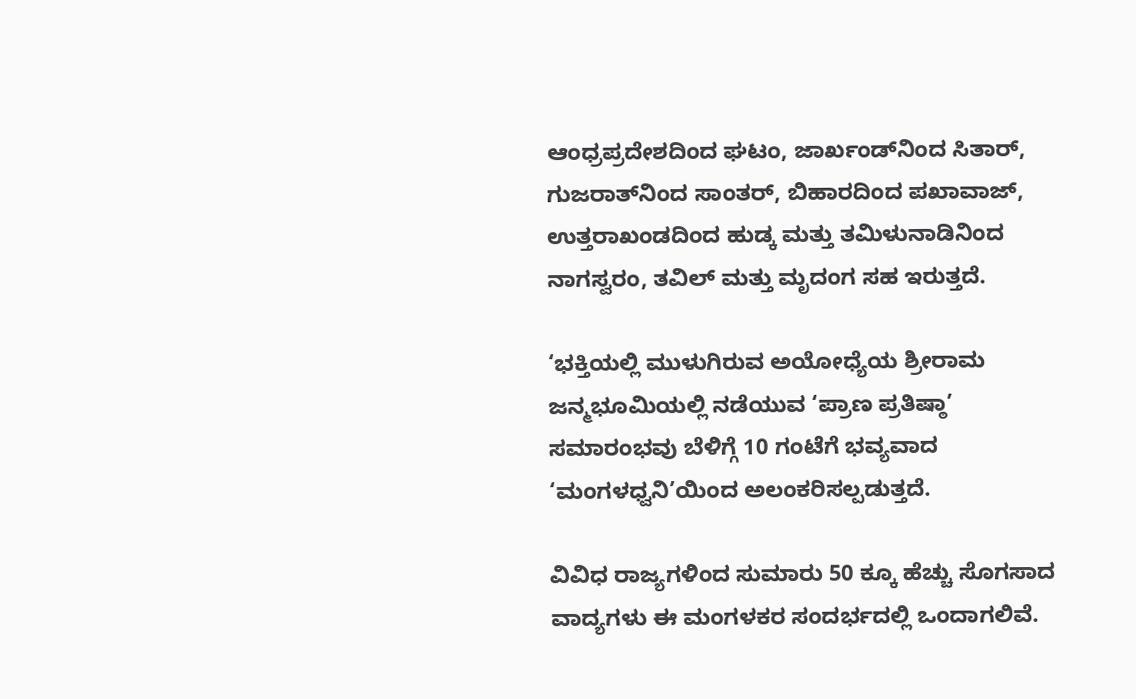ಆಂಧ್ರಪ್ರದೇಶದಿಂದ ಘಟಂ, ಜಾರ್ಖಂಡ್‌ನಿಂದ ಸಿತಾರ್, ಗುಜರಾತ್‌ನಿಂದ ಸಾಂತರ್, ಬಿಹಾರದಿಂದ ಪಖಾವಾಜ್, ಉತ್ತರಾಖಂಡದಿಂದ ಹುಡ್ಕ ಮತ್ತು ತಮಿಳುನಾಡಿನಿಂದ ನಾಗಸ್ವರಂ, ತವಿಲ್ ಮತ್ತು ಮೃದಂಗ ಸಹ ಇರುತ್ತದೆ.

‘ಭಕ್ತಿಯಲ್ಲಿ ಮುಳುಗಿರುವ ಅಯೋಧ್ಯೆಯ ಶ್ರೀರಾಮ ಜನ್ಮಭೂಮಿಯಲ್ಲಿ ನಡೆಯುವ ‘ಪ್ರಾಣ ಪ್ರತಿಷ್ಠಾ’ ಸಮಾರಂಭವು ಬೆಳಿಗ್ಗೆ 10 ಗಂಟೆಗೆ ಭವ್ಯವಾದ ‘ಮಂಗಳಧ್ವನಿ’ಯಿಂದ ಅಲಂಕರಿಸಲ್ಪಡುತ್ತದೆ.

ವಿವಿಧ ರಾಜ್ಯಗಳಿಂದ ಸುಮಾರು 50 ಕ್ಕೂ ಹೆಚ್ಚು ಸೊಗಸಾದ ವಾದ್ಯಗಳು ಈ ಮಂಗಳಕರ ಸಂದರ್ಭದಲ್ಲಿ ಒಂದಾಗಲಿವೆ.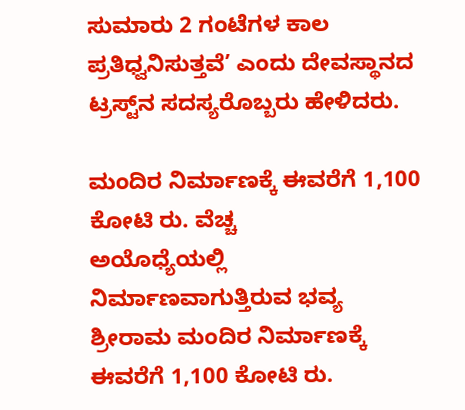ಸುಮಾರು 2 ಗಂಟೆಗಳ ಕಾಲ ಪ್ರತಿಧ್ವನಿಸುತ್ತವೆ’ ಎಂದು ದೇವಸ್ಥಾನದ ಟ್ರಸ್ಟ್‌ನ ಸದಸ್ಯರೊಬ್ಬರು ಹೇಳಿದರು.

ಮಂದಿರ ನಿರ್ಮಾಣಕ್ಕೆ ಈವರೆಗೆ 1,100 ಕೋಟಿ ರು. ವೆಚ್ಚ
ಅಯೊಧ್ಯೆಯಲ್ಲಿ ನಿರ್ಮಾಣವಾಗುತ್ತಿರುವ ಭವ್ಯ ಶ್ರೀರಾಮ ಮಂದಿರ ನಿರ್ಮಾಣಕ್ಕೆ ಈವರೆಗೆ 1,100 ಕೋಟಿ ರು.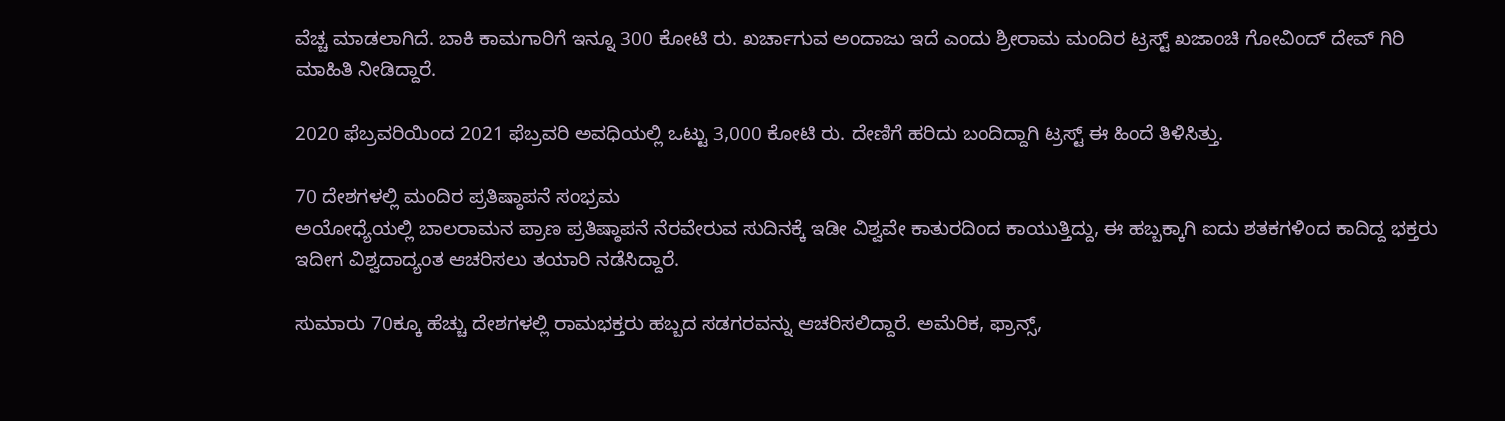ವೆಚ್ಚ ಮಾಡಲಾಗಿದೆ. ಬಾಕಿ ಕಾಮಗಾರಿಗೆ ಇನ್ನೂ 300 ಕೋಟಿ ರು. ಖರ್ಚಾಗುವ ಅಂದಾಜು ಇದೆ ಎಂದು ಶ್ರೀರಾಮ ಮಂದಿರ ಟ್ರಸ್ಟ್ ಖಜಾಂಚಿ ಗೋವಿಂದ್ ದೇವ್‌ ಗಿರಿ ಮಾಹಿತಿ ನೀಡಿದ್ದಾರೆ.

2020 ಫೆಬ್ರವರಿಯಿಂದ 2021 ಫೆಬ್ರವರಿ ಅವಧಿಯಲ್ಲಿ ಒಟ್ಟು 3,000 ಕೋಟಿ ರು. ದೇಣಿಗೆ ಹರಿದು ಬಂದಿದ್ದಾಗಿ ಟ್ರಸ್ಟ್‌ ಈ ಹಿಂದೆ ತಿಳಿಸಿತ್ತು.

70 ದೇಶಗಳಲ್ಲಿ ಮಂದಿರ ಪ್ರತಿಷ್ಠಾಪನೆ ಸಂಭ್ರಮ
ಅಯೋಧ್ಯೆಯಲ್ಲಿ ಬಾಲರಾಮನ ಪ್ರಾಣ ಪ್ರತಿಷ್ಠಾಪನೆ ನೆರವೇರುವ ಸುದಿನಕ್ಕೆ ಇಡೀ ವಿಶ್ವವೇ ಕಾತುರದಿಂದ ಕಾಯುತ್ತಿದ್ದು, ಈ ಹಬ್ಬಕ್ಕಾಗಿ ಐದು ಶತಕಗಳಿಂದ ಕಾದಿದ್ದ ಭಕ್ತರು ಇದೀಗ ವಿಶ್ವದಾದ್ಯಂತ ಆಚರಿಸಲು ತಯಾರಿ ನಡೆಸಿದ್ದಾರೆ.

ಸುಮಾರು 70ಕ್ಕೂ ಹೆಚ್ಚು ದೇಶಗಳಲ್ಲಿ ರಾಮಭಕ್ತರು ಹಬ್ಬದ ಸಡಗರವನ್ನು ಆಚರಿಸಲಿದ್ದಾರೆ. ಅಮೆರಿಕ, ಫ್ರಾನ್ಸ್‌,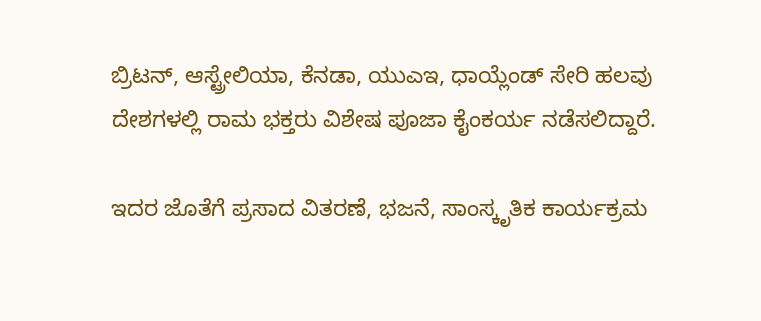ಬ್ರಿಟನ್‌, ಆಸ್ಟ್ರೇಲಿಯಾ, ಕೆನಡಾ, ಯುಎಇ, ಧಾಯ್ಲೆಂಡ್‌ ಸೇರಿ ಹಲವು ದೇಶಗಳಲ್ಲಿ ರಾಮ ಭಕ್ತರು ವಿಶೇಷ ಪೂಜಾ ಕೈಂಕರ್ಯ ನಡೆಸಲಿದ್ದಾರೆ.

ಇದರ ಜೊತೆಗೆ ಪ್ರಸಾದ ವಿತರಣೆ, ಭಜನೆ, ಸಾಂಸ್ಕೃತಿಕ ಕಾರ್ಯಕ್ರಮ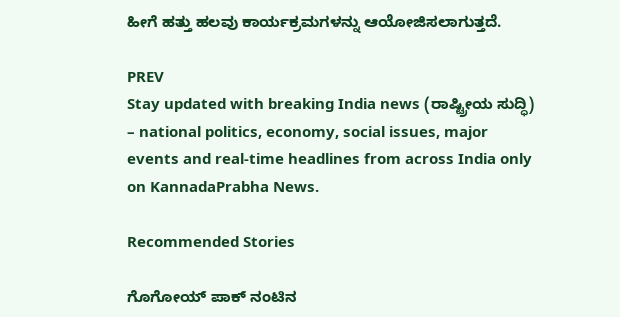ಹೀಗೆ ಹತ್ತು ಹಲವು ಕಾರ್ಯಕ್ರಮಗಳನ್ನು ಆಯೋಜಿಸಲಾಗುತ್ತದೆ.

PREV
Stay updated with breaking India news (ರಾಷ್ಟ್ರೀಯ ಸುದ್ಧಿ) – national politics, economy, social issues, major events and real‑time headlines from across India only on KannadaPrabha News.

Recommended Stories

ಗೊಗೋಯ್‌ ಪಾಕ್‌ ನಂಟಿನ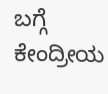ಬಗ್ಗೆ ಕೇಂದ್ರೀಯ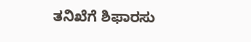ತನಿಖೆಗೆ ಶಿಫಾರಸು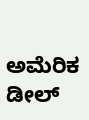ಅಮೆರಿಕ ಡೀಲ್‌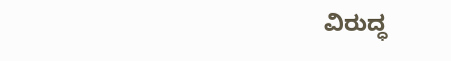ವಿರುದ್ಧ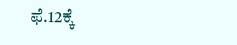ಫೆ.12ಕ್ಕೆ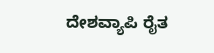ದೇಶವ್ಯಾಪಿ ರೈತ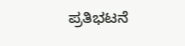ಪ್ರತಿಭಟನೆ